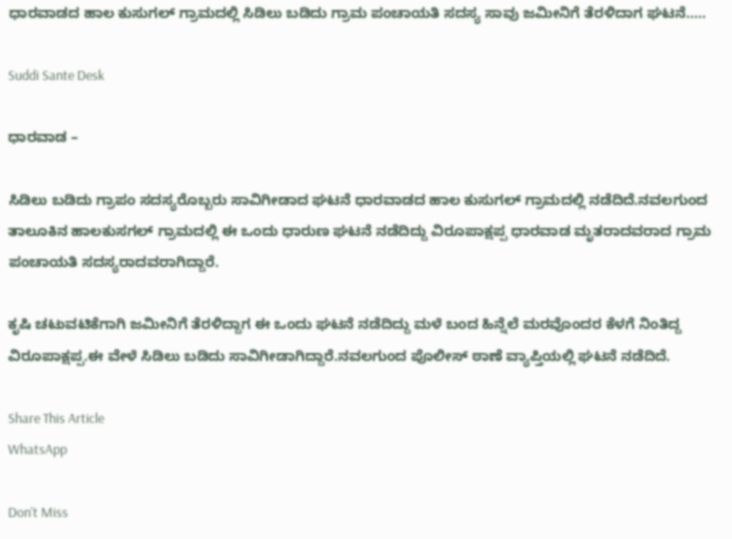ಧಾರವಾಡದ ಹಾಲ ಕುಸುಗಲ್ ಗ್ರಾಮದಲ್ಲಿ ಸಿಡಿಲು ಬಡಿದು ಗ್ರಾಮ ಪಂಚಾಯತಿ ಸದಸ್ಯ ಸಾವು ಜಮೀನಿಗೆ ತೆರಳಿದಾಗ ಘಟನೆ…..

Suddi Sante Desk

ಧಾರವಾಡ –

ಸಿಡಿಲು ಬಡಿದು ಗ್ರಾಪಂ ಸದಸ್ಯರೊಬ್ಬರು ಸಾವಿಗೀಡಾದ ಘಟನೆ ಧಾರವಾಡದ ಹಾಲ ಕುಸುಗಲ್ ಗ್ರಾಮದಲ್ಲಿ ನಡೆದಿದೆ‌.ನವಲಗುಂದ ತಾಲೂಕಿನ ಹಾಲಕುಸಗಲ್ ಗ್ರಾಮದಲ್ಲಿ ಈ ಒಂದು ಧಾರುಣ ಘಟನೆ ನಡೆದಿದ್ದು ವಿರೂಪಾಕ್ಷಪ್ಪ ಧಾರವಾಡ ಮೃತರಾದವರಾದ ಗ್ರಾಮ ಪಂಚಾಯತಿ ಸದಸ್ಯರಾದವರಾಗಿದ್ದಾರೆ.

ಕೃಷಿ ಚಟುವಟಿಕೆಗಾಗಿ ಜಮೀನಿಗೆ ತೆರಳಿದ್ದಾಗ ಈ ಒಂದು ಘಟನೆ ನಡೆದಿದ್ದು ಮಳೆ ಬಂದ ಹಿನ್ನೆಲೆ ಮರವೊಂದರ ಕೆಳಗೆ ನಿಂತಿದ್ದ ವಿರೂಪಾಕ್ಷಪ್ಪ.ಈ ವೇಳೆ ಸಿಡಿಲು ಬಡಿದು ಸಾವಿಗೀಡಾಗಿದ್ದಾರೆ.ನವಲಗುಂದ ಪೊಲೀಸ್ ಠಾಣೆ ವ್ಯಾಪ್ತಿಯಲ್ಲಿ ಘಟನೆ ನಡೆದಿದೆ.

Share This Article
WhatsApp

Don't Miss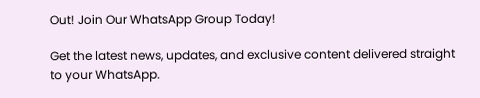Out! Join Our WhatsApp Group Today!

Get the latest news, updates, and exclusive content delivered straight to your WhatsApp.